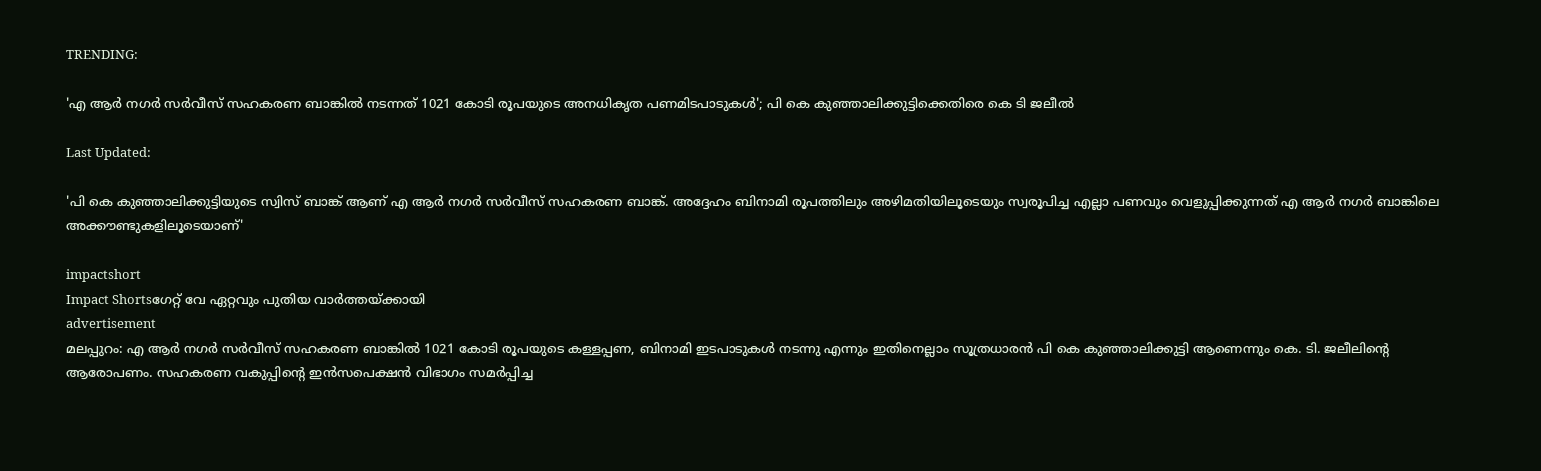TRENDING:

'എ ആർ നഗർ സർവീസ് സഹകരണ ബാങ്കിൽ നടന്നത് 1021 കോടി രൂപയുടെ അനധികൃത പണമിടപാടുകൾ'; പി കെ കുഞ്ഞാലിക്കുട്ടിക്കെതിരെ കെ ടി ജലീൽ

Last Updated:

'പി കെ കുഞ്ഞാലിക്കുട്ടിയുടെ സ്വിസ് ബാങ്ക് ആണ് എ ആർ നഗർ സർവീസ് സഹകരണ ബാങ്ക്. അദ്ദേഹം ബിനാമി രൂപത്തിലും അഴിമതിയിലൂടെയും സ്വരൂപിച്ച എല്ലാ പണവും വെളുപ്പിക്കുന്നത് എ ആർ നഗർ ബാങ്കിലെ അക്കൗണ്ടുകളിലൂടെയാണ്'

impactshort
Impact Shortsഗേറ്റ് വേ ഏറ്റവും പുതിയ വാർത്തയ്ക്കായി
advertisement
മലപ്പുറം: എ ആർ നഗർ സർവീസ് സഹകരണ ബാങ്കിൽ 1021 കോടി രൂപയുടെ കള്ളപ്പണ, ബിനാമി ഇടപാടുകൾ നടന്നു എന്നും ഇതിനെല്ലാം സൂത്രധാരൻ പി കെ കുഞ്ഞാലിക്കുട്ടി ആണെന്നും കെ. ടി. ജലീലിൻ്റെ ആരോപണം. സഹകരണ വകുപ്പിൻ്റെ ഇൻസപെക്ഷൻ വിഭാഗം സമർപ്പിച്ച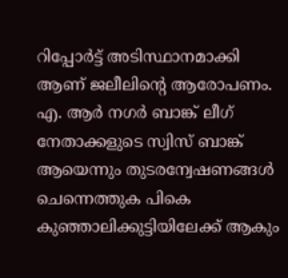റിപ്പോർട്ട് അടിസ്ഥാനമാക്കി ആണ് ജലീലിൻ്റെ ആരോപണം. എ. ആർ നഗർ ബാങ്ക് ലീഗ് നേതാക്കളുടെ സ്വിസ് ബാങ്ക് ആയെന്നും തുടരന്വേഷണങ്ങൾ ചെന്നെത്തുക പികെ കുഞ്ഞാലിക്കുട്ടിയിലേക്ക് ആകും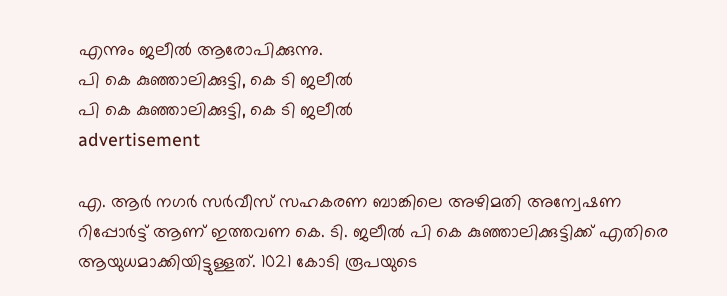എന്നും ജലീൽ ആരോപിക്കുന്നു.
പി കെ കുഞ്ഞാലിക്കുട്ടി, കെ ടി ജലീൽ
പി കെ കുഞ്ഞാലിക്കുട്ടി, കെ ടി ജലീൽ
advertisement

എ. ആർ നഗർ സർവീസ് സഹകരണ ബാങ്കിലെ അഴിമതി അന്വേഷണ റിപ്പോർട്ട് ആണ് ഇത്തവണ കെ. ടി. ജലീൽ പി കെ കുഞ്ഞാലിക്കുട്ടിക്ക് എതിരെ ആയുധമാക്കിയിട്ടുള്ളത്. 1021 കോടി രൂപയുടെ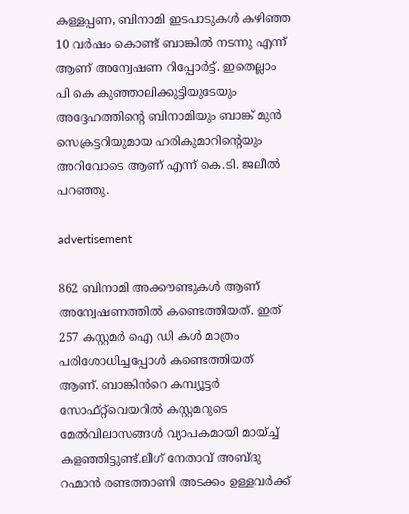കള്ളപ്പണ, ബിനാമി ഇടപാടുകൾ കഴിഞ്ഞ 10 വർഷം കൊണ്ട് ബാങ്കിൽ നടന്നു എന്ന് ആണ് അന്വേഷണ റിപ്പോർട്ട്. ഇതെല്ലാം പി കെ കുഞ്ഞാലിക്കുട്ടിയുടേയും അദ്ദേഹത്തിൻ്റെ ബിനാമിയും ബാങ്ക് മുൻ സെക്രട്ടറിയുമായ ഹരികുമാറിൻ്റെയും അറിവോടെ ആണ് എന്ന് കെ.ടി. ജലീൽ പറഞ്ഞു.

advertisement

862 ബിനാമി അക്കൗണ്ടുകൾ ആണ് അന്വേഷണത്തിൽ കണ്ടെത്തിയത്. ഇത് 257 കസ്റ്റമർ ഐ ഡി കൾ മാത്രം പരിശോധിച്ചപ്പോൾ കണ്ടെത്തിയത് ആണ്. ബാങ്കിൻറെ കമ്പ്യൂട്ടർ സോഫ്റ്റ്‌വെയറിൽ കസ്റ്റമറുടെ മേൽവിലാസങ്ങൾ വ്യാപകമായി മായ്ച്ച് കളഞ്ഞിട്ടുണ്ട്.ലീഗ് നേതാവ് അബ്ദു റഹ്മാൻ രണ്ടത്താണി അടക്കം ഉള്ളവർക്ക്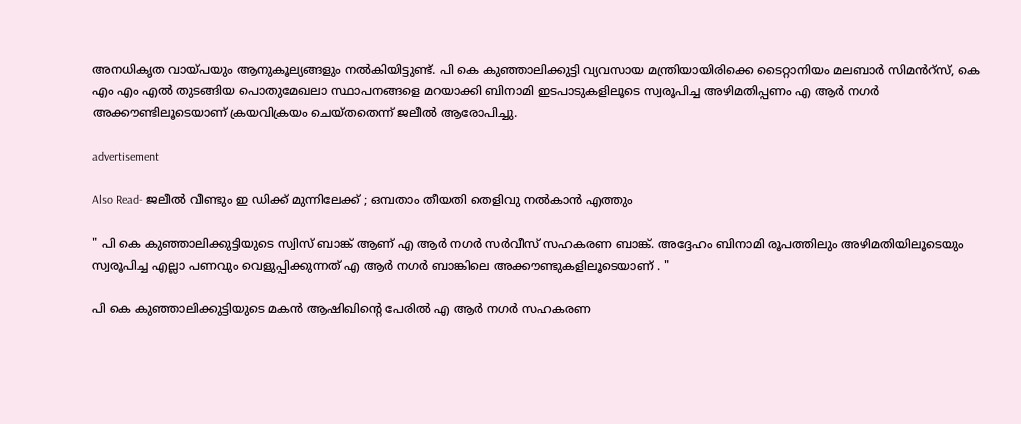അനധികൃത വായ്പയും ആനുകൂല്യങ്ങളും നൽകിയിട്ടുണ്ട്. പി കെ കുഞ്ഞാലിക്കുട്ടി വ്യവസായ മന്ത്രിയായിരിക്കെ ടൈറ്റാനിയം മലബാർ സിമൻറ്സ്, കെ എം എം എൽ തുടങ്ങിയ പൊതുമേഖലാ സ്ഥാപനങ്ങളെ മറയാക്കി ബിനാമി ഇടപാടുകളിലൂടെ സ്വരൂപിച്ച അഴിമതിപ്പണം എ ആർ നഗർ അക്കൗണ്ടിലൂടെയാണ് ക്രയവിക്രയം ചെയ്തതെന്ന് ജലീൽ ആരോപിച്ചു.

advertisement

Also Read- ജലീൽ വീണ്ടും ഇ ഡിക്ക് മുന്നിലേക്ക് ; ഒമ്പതാം തീയതി തെളിവു നൽകാൻ എത്തും

" പി കെ കുഞ്ഞാലിക്കുട്ടിയുടെ സ്വിസ് ബാങ്ക് ആണ് എ ആർ നഗർ സർവീസ് സഹകരണ ബാങ്ക്. അദ്ദേഹം ബിനാമി രൂപത്തിലും അഴിമതിയിലൂടെയും സ്വരൂപിച്ച എല്ലാ പണവും വെളുപ്പിക്കുന്നത് എ ആർ നഗർ ബാങ്കിലെ അക്കൗണ്ടുകളിലൂടെയാണ് . "

പി കെ കുഞ്ഞാലിക്കുട്ടിയുടെ മകൻ ആഷിഖിന്റെ പേരിൽ എ ആർ നഗർ സഹകരണ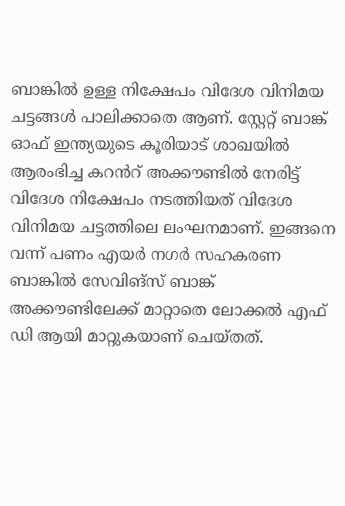ബാങ്കിൽ ഉള്ള നിക്ഷേപം വിദേശ വിനിമയ ചട്ടങ്ങൾ പാലിക്കാതെ ആണ്. സ്റ്റേറ്റ് ബാങ്ക് ഓഫ് ഇന്ത്യയുടെ കൂരിയാട് ശാഖയിൽ ആരംഭിച്ച കറൻറ് അക്കൗണ്ടിൽ നേരിട്ട് വിദേശ നിക്ഷേപം നടത്തിയത് വിദേശ വിനിമയ ചട്ടത്തിലെ ലംഘനമാണ്. ഇങ്ങനെ വന്ന് പണം എയർ നഗർ സഹകരണ ബാങ്കിൽ സേവിങ്സ് ബാങ്ക് അക്കൗണ്ടിലേക്ക് മാറ്റാതെ ലോക്കൽ എഫ് ഡി ആയി മാറ്റുകയാണ് ചെയ്തത്.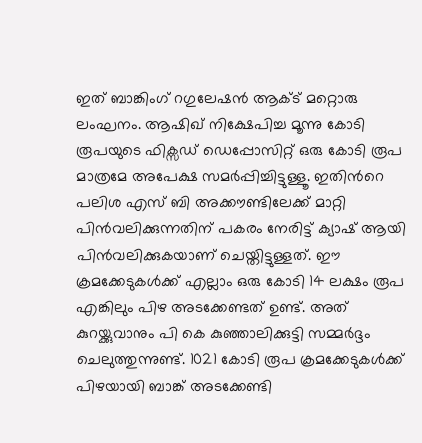ഇത് ബാങ്കിംഗ് റഗുലേഷൻ ആക്ട് മറ്റൊരു ലംഘനം. ആഷിഖ് നിക്ഷേപിച്ച മൂന്നു കോടി രൂപയുടെ ഫിക്സഡ് ഡെപ്പോസിറ്റ് ഒരു കോടി രൂപ മാത്രമേ അപേക്ഷ സമർപ്പിച്ചിട്ടുള്ളൂ. ഇതിൻറെ പലിശ എസ് ബി അക്കൗണ്ടിലേക്ക് മാറ്റി പിൻവലിക്കുന്നതിന് പകരം നേരിട്ട് ക്യാഷ് ആയി പിൻവലിക്കുകയാണ് ചെയ്തിട്ടുള്ളത്. ഈ ക്രമക്കേടുകൾക്ക് എല്ലാം ഒരു കോടി 14 ലക്ഷം രൂപ എങ്കിലും പിഴ അടക്കേണ്ടത് ഉണ്ട്. അത് കുറയ്ക്കുവാനും പി കെ കുഞ്ഞാലിക്കുട്ടി സമ്മർദ്ദം ചെലുത്തുന്നുണ്ട്. 1021 കോടി രൂപ ക്രമക്കേടുകൾക്ക് പിഴയായി ബാങ്ക് അടക്കേണ്ടി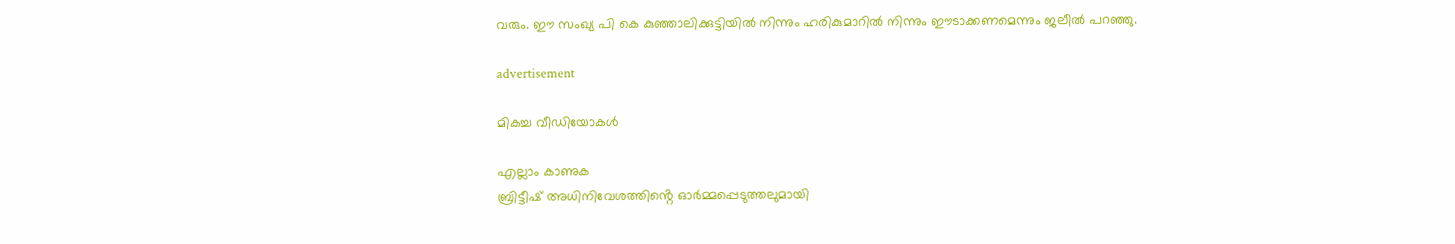വരും. ഈ സംഖ്യ പി കെ കുഞ്ഞാലിക്കുട്ടിയിൽ നിന്നും ഹരികുമാറിൽ നിന്നും ഈടാക്കണമെന്നും ജലീൽ പറഞ്ഞു.

advertisement

മികച്ച വീഡിയോകൾ

എല്ലാം കാണുക
ബ്രിട്ടീഷ് അധിനിവേശത്തിൻ്റെ ഓർമ്മപ്പെടുത്തലുമായി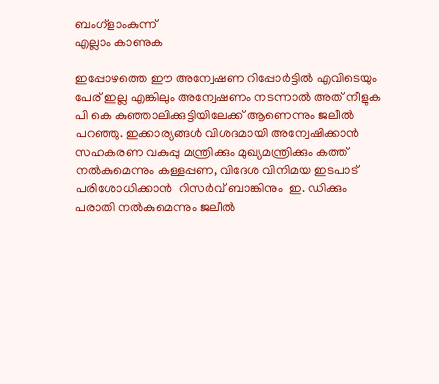ബംഗ്ളാംകുന്ന്
എല്ലാം കാണുക

ഇപ്പോഴത്തെ ഈ അന്വേഷണ റിപ്പോർട്ടിൽ എവിടെയും പേര് ഇല്ല എങ്കിലും അന്വേഷണം നടന്നാൽ അത് നീളുക പി കെ കുഞ്ഞാലിക്കുട്ടിയിലേക്ക് ആണെന്നും ജലീൽ പറഞ്ഞു. ഇക്കാര്യങ്ങൾ വിശദമായി അന്വേഷിക്കാൻ സഹകരണ വകുപ്പു മന്ത്രിക്കും മുഖ്യമന്ത്രിക്കും കത്ത് നൽകുമെന്നും കള്ളപ്പണ, വിദേശ വിനിമയ ഇടപാട് പരിശോധിക്കാൻ  റിസർവ് ബാങ്കിനും  ഇ. ഡിക്കും പരാതി നൽകുമെന്നും ജലീൽ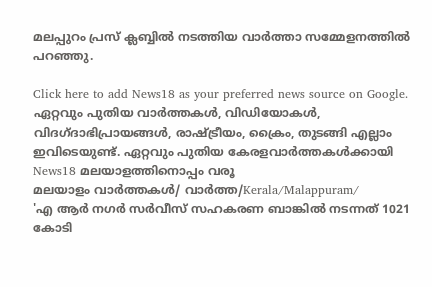മലപ്പുറം പ്രസ് ക്ലബ്ബിൽ നടത്തിയ വാർത്താ സമ്മേളനത്തിൽ  പറഞ്ഞു.

Click here to add News18 as your preferred news source on Google.
ഏറ്റവും പുതിയ വാർത്തകൾ, വിഡിയോകൾ, വിദഗ്ദാഭിപ്രായങ്ങൾ, രാഷ്ട്രീയം, ക്രൈം, തുടങ്ങി എല്ലാം ഇവിടെയുണ്ട്. ഏറ്റവും പുതിയ കേരളവാർത്തകൾക്കായി News18 മലയാളത്തിനൊപ്പം വരൂ
മലയാളം വാർത്തകൾ/ വാർത്ത/Kerala/Malappuram/
'എ ആർ നഗർ സർവീസ് സഹകരണ ബാങ്കിൽ നടന്നത് 1021 കോടി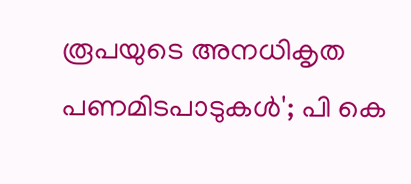രൂപയുടെ അനധികൃത പണമിടപാടുകൾ'; പി കെ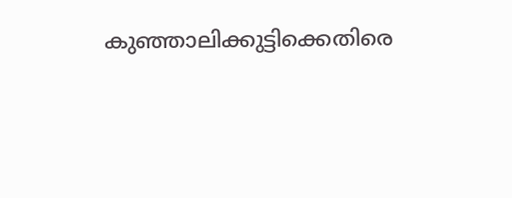കുഞ്ഞാലിക്കുട്ടിക്കെതിരെ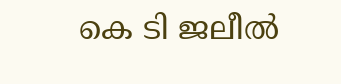കെ ടി ജലീൽ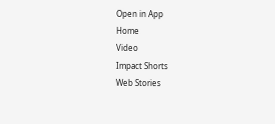Open in App
Home
Video
Impact Shorts
Web Stories